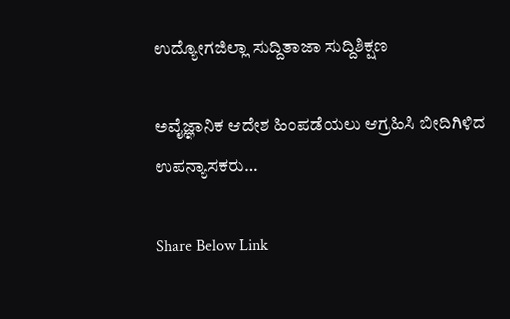ಉದ್ಯೋಗಜಿಲ್ಲಾ ಸುದ್ದಿತಾಜಾ ಸುದ್ದಿಶಿಕ್ಷಣ

ಅವೈಜ್ಞಾನಿಕ ಆದೇಶ ಹಿಂಪಡೆಯಲು ಆಗ್ರಹಿಸಿ ಬೀದಿಗಿಳಿದ ಉಪನ್ಯಾಸಕರು…

Share Below Link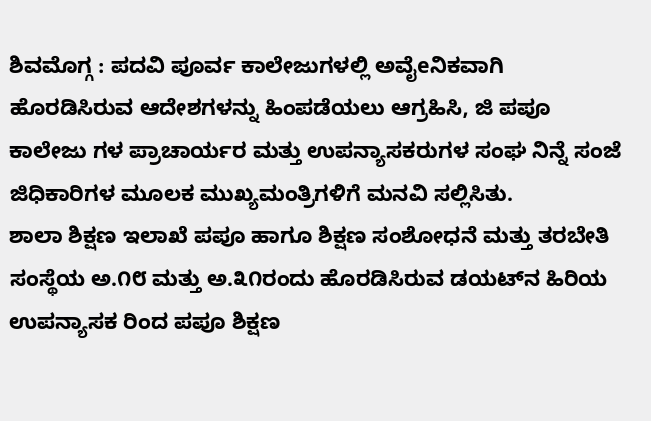ಶಿವಮೊಗ್ಗ : ಪದವಿ ಪೂರ್ವ ಕಾಲೇಜುಗಳಲ್ಲಿ ಅವೈeನಿಕವಾಗಿ ಹೊರಡಿಸಿರುವ ಆದೇಶಗಳನ್ನು ಹಿಂಪಡೆಯಲು ಆಗ್ರಹಿಸಿ, ಜಿ ಪಪೂ ಕಾಲೇಜು ಗಳ ಪ್ರಾಚಾರ್ಯರ ಮತ್ತು ಉಪನ್ಯಾಸಕರುಗಳ ಸಂಘ ನಿನ್ನೆ ಸಂಜೆ ಜಿಧಿಕಾರಿಗಳ ಮೂಲಕ ಮುಖ್ಯಮಂತ್ರಿಗಳಿಗೆ ಮನವಿ ಸಲ್ಲಿಸಿತು.
ಶಾಲಾ ಶಿಕ್ಷಣ ಇಲಾಖೆ ಪಪೂ ಹಾಗೂ ಶಿಕ್ಷಣ ಸಂಶೋಧನೆ ಮತ್ತು ತರಬೇತಿ ಸಂಸ್ಥೆಯ ಅ.೧೮ ಮತ್ತು ಅ.೩೧ರಂದು ಹೊರಡಿಸಿರುವ ಡಯಟ್‌ನ ಹಿರಿಯ ಉಪನ್ಯಾಸಕ ರಿಂದ ಪಪೂ ಶಿಕ್ಷಣ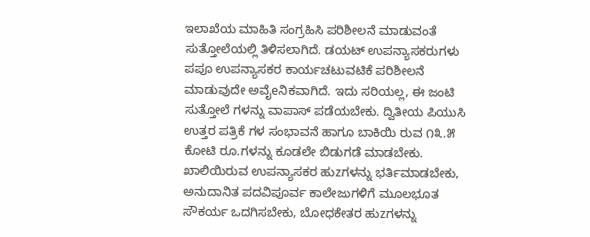ಇಲಾಖೆಯ ಮಾಹಿತಿ ಸಂಗ್ರಹಿಸಿ ಪರಿಶೀಲನೆ ಮಾಡುವಂತೆ ಸುತ್ತೋಲೆಯಲ್ಲಿ ತಿಳಿಸಲಾಗಿದೆ. ಡಯಟ್ ಉಪನ್ಯಾಸಕರುಗಳು ಪಪೂ ಉಪನ್ಯಾಸಕರ ಕಾರ್ಯಚಟುವಟಿಕೆ ಪರಿಶೀಲನೆ ಮಾಡುವುದೇ ಅವೈeನಿಕವಾಗಿದೆ. ಇದು ಸರಿಯಲ್ಲ, ಈ ಜಂಟಿ ಸುತ್ತೋಲೆ ಗಳನ್ನು ವಾಪಾಸ್ ಪಡೆಯಬೇಕು. ದ್ವಿತೀಯ ಪಿಯುಸಿ ಉತ್ತರ ಪತ್ರಿಕೆ ಗಳ ಸಂಭಾವನೆ ಹಾಗೂ ಬಾಕಿಯಿ ರುವ ೧೩.೫ ಕೋಟಿ ರೂ.ಗಳನ್ನು ಕೂಡಲೇ ಬಿಡುಗಡೆ ಮಾಡಬೇಕು. ಖಾಲಿಯಿರುವ ಉಪನ್ಯಾಸಕರ ಹುzಗಳನ್ನು ಭರ್ತಿಮಾಡಬೇಕು, ಅನುದಾನಿತ ಪದವಿಪೂರ್ವ ಕಾಲೇಜುಗಳಿಗೆ ಮೂಲಭೂತ ಸೌಕರ್ಯ ಒದಗಿಸಬೇಕು, ಬೋಧಕೇತರ ಹುzಗಳನ್ನು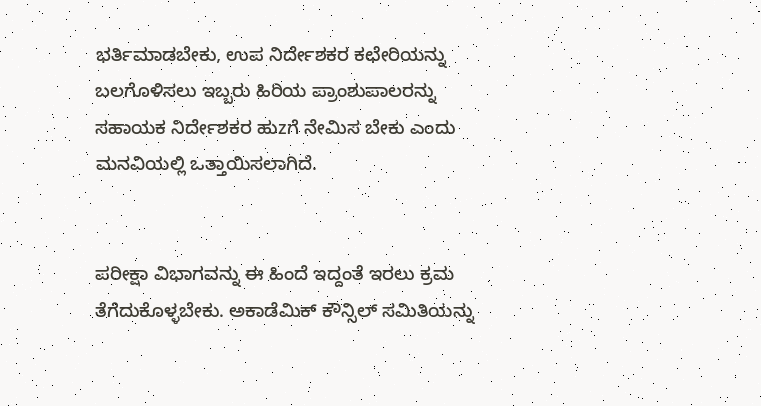ಭರ್ತಿಮಾಡಬೇಕು, ಉಪ ನಿರ್ದೇಶಕರ ಕಛೇರಿಯನ್ನು ಬಲಗೊಳಿಸಲು ಇಬ್ಬರು ಹಿರಿಯ ಪ್ರಾಂಶುಪಾಲರನ್ನು ಸಹಾಯಕ ನಿರ್ದೇಶಕರ ಹುzಗೆ ನೇಮಿಸ ಬೇಕು ಎಂದು ಮನವಿಯಲ್ಲಿ ಒತ್ತಾಯಿಸಲಾಗಿದೆ.


ಪರೀಕ್ಷಾ ವಿಭಾಗವನ್ನು ಈ ಹಿಂದೆ ಇದ್ದಂತೆ ಇರಲು ಕ್ರಮ ತೆಗೆದುಕೊಳ್ಳಬೇಕು. ಅಕಾಡೆಮಿಕ್ ಕೌನ್ಸಿಲ್ ಸಮಿತಿಯನ್ನು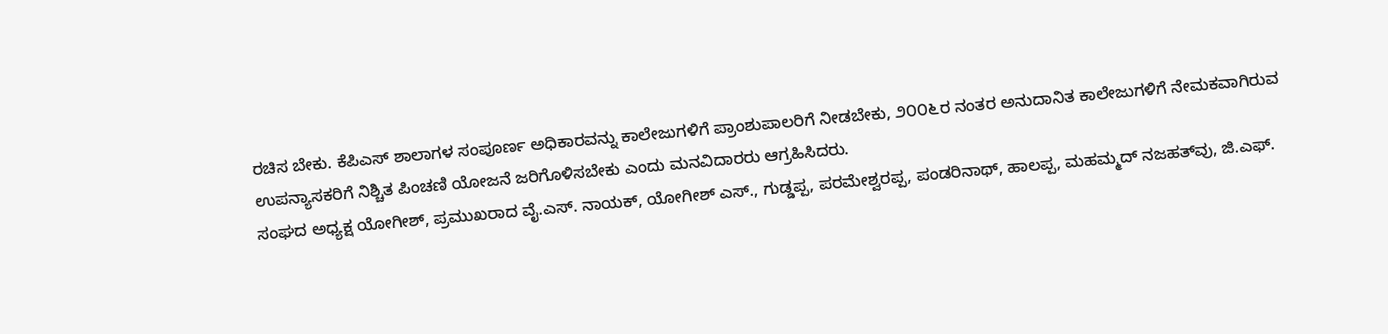ರಚಿಸ ಬೇಕು. ಕೆಪಿಎಸ್ ಶಾಲಾಗಳ ಸಂಪೂರ್ಣ ಅಧಿಕಾರವನ್ನು ಕಾಲೇಜುಗಳಿಗೆ ಪ್ರಾಂಶುಪಾಲರಿಗೆ ನೀಡಬೇಕು, ೨೦೦೬ರ ನಂತರ ಅನುದಾನಿತ ಕಾಲೇಜುಗಳಿಗೆ ನೇಮಕವಾಗಿರುವ ಉಪನ್ಯಾಸಕರಿಗೆ ನಿಶ್ಚಿತ ಪಿಂಚಣಿ ಯೋಜನೆ ಜರಿಗೊಳಿಸಬೇಕು ಎಂದು ಮನವಿದಾರರು ಆಗ್ರಹಿಸಿದರು.
ಸಂಘದ ಅಧ್ಯಕ್ಷ ಯೋಗೀಶ್, ಪ್ರಮುಖರಾದ ವೈ.ಎಸ್. ನಾಯಕ್, ಯೋಗೀಶ್ ಎಸ್., ಗುಡ್ಡಪ್ಪ, ಪರಮೇಶ್ವರಪ್ಪ, ಪಂಡರಿನಾಥ್, ಹಾಲಪ್ಪ, ಮಹಮ್ಮದ್ ನಜಹತ್‌ವು, ಜಿ.ಎಫ್.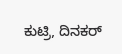ಕುಟ್ರಿ, ದಿನಕರ್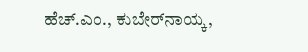ಹೆಚ್.ಎಂ., ಕುಬೇರ್‌ನಾಯ್ಕ,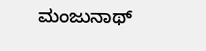ಮಂಜುನಾಥ್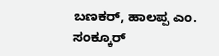ಬಣಕರ್, ಹಾಲಪ್ಪ ಎಂ. ಸಂಕ್ಕೂರ್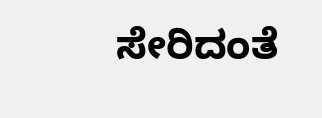ಸೇರಿದಂತೆ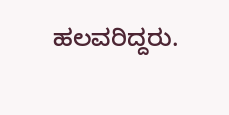ಹಲವರಿದ್ದರು.